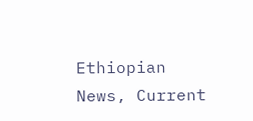Ethiopian News, Current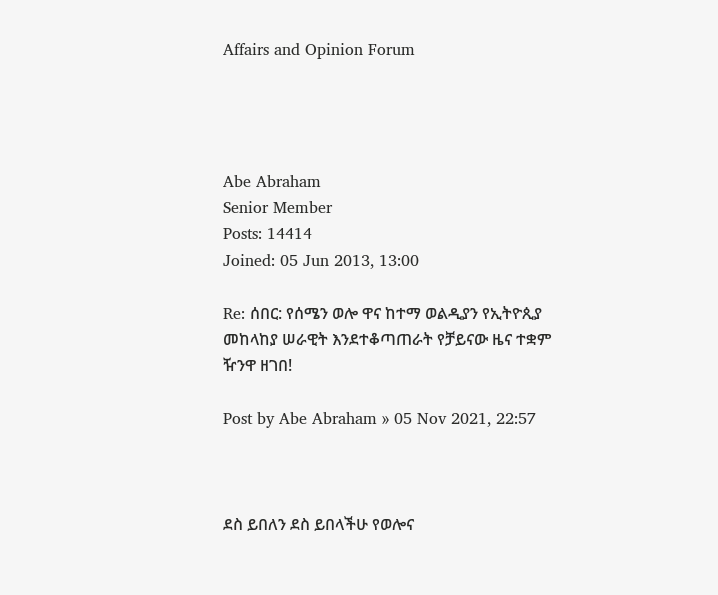Affairs and Opinion Forum




Abe Abraham
Senior Member
Posts: 14414
Joined: 05 Jun 2013, 13:00

Re: ሰበር: የሰሜን ወሎ ዋና ከተማ ወልዲያን የኢትዮጲያ መከላከያ ሠራዊት እንደተቆጣጠራት የቻይናው ዜና ተቋም ዥንዋ ዘገበ!

Post by Abe Abraham » 05 Nov 2021, 22:57



ደስ ይበለን ደስ ይበላችሁ የወሎና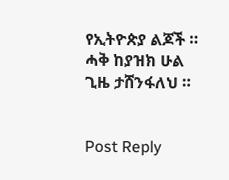የኢትዮጵያ ልጆች ። ሓቅ ከያዝክ ሁል ጊዜ ታሸንፋለህ ።


Post Reply